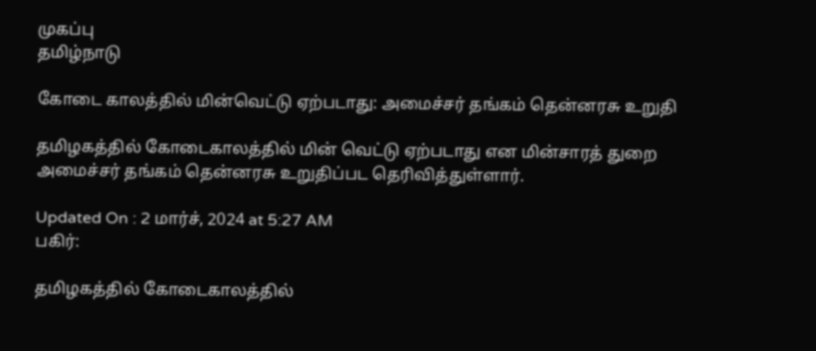முகப்பு
தமிழ்நாடு

கோடை காலத்தில் மின்வெட்டு ஏற்படாது: அமைச்சர் தங்கம் தென்னரசு உறுதி

தமிழகத்தில் கோடைகாலத்தில் மின் வெட்டு ஏற்படாது என மின்சாரத் துறை அமைச்சர் தங்கம் தென்னரசு உறுதிப்பட தெரிவித்துள்ளார்.

Updated On : 2 மார்ச், 2024 at 5:27 AM
பகிர்:

தமிழகத்தில் கோடைகாலத்தில்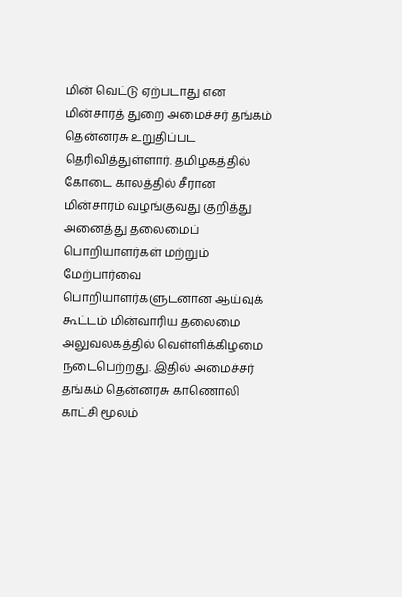மின் வெட்டு ஏற்படாது என மின்சாரத் துறை அமைச்சர் தங்கம் தென்னரசு உறுதிப்பட தெரிவித்துள்ளார். தமிழகத்தில் கோடை காலத்தில் சீரான மின்சாரம் வழங்குவது குறித்து அனைத்து தலைமைப் பொறியாளர்கள் மற்றும் மேற்பார்வை பொறியாளர்களுடனான ஆய்வுக் கூட்டம் மின்வாரிய தலைமை அலுவலகத்தில் வெள்ளிக்கிழமை நடைபெற்றது. இதில் அமைச்சர் தங்கம் தென்னரசு காணொலி காட்சி மூலம்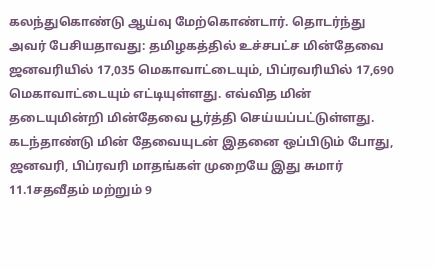கலந்துகொண்டு ஆய்வு மேற்கொண்டார். தொடர்ந்து அவர் பேசியதாவது: தமிழகத்தில் உச்சபட்ச மின்தேவை ஜனவரியில் 17,035 மெகாவாட்டையும், பிப்ரவரியில் 17,690 மெகாவாட்டையும் எட்டியுள்ளது. எவ்வித மின் தடையுமின்றி மின்தேவை பூர்த்தி செய்யப்பட்டுள்ளது. கடந்தாண்டு மின் தேவையுடன் இதனை ஒப்பிடும் போது, ஜனவரி, பிப்ரவரி மாதங்கள் முறையே இது சுமார் 11.1சதவீதம் மற்றும் 9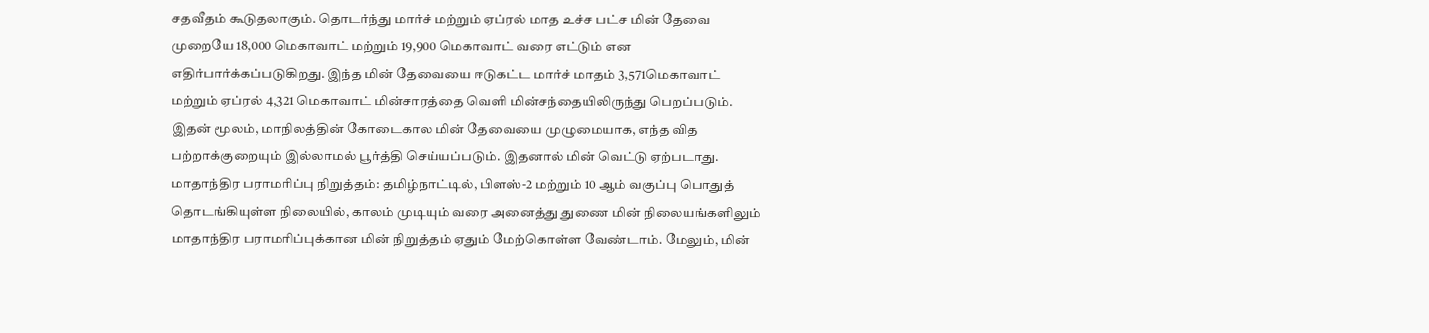சதவீதம் கூடுதலாகும். தொடர்ந்து மார்ச் மற்றும் ஏப்ரல் மாத உச்ச பட்ச மின் தேவை முறையே 18,000 மெகாவாட் மற்றும் 19,900 மெகாவாட் வரை எட்டும் என எதிர்பார்க்கப்படுகிறது. இந்த மின் தேவையை ஈடுகட்ட மார்ச் மாதம் 3,571மெகாவாட் மற்றும் ஏப்ரல் 4,321 மெகாவாட் மின்சாரத்தை வெளி மின்சந்தையிலிருந்து பெறப்படும். இதன் மூலம், மாநிலத்தின் கோடைகால மின் தேவையை முழுமையாக, எந்த வித பற்றாக்குறையும் இல்லாமல் பூர்த்தி செய்யப்படும். இதனால் மின் வெட்டு ஏற்படாது. மாதாந்திர பராமரிப்பு நிறுத்தம்: தமிழ்நாட்டில், பிளஸ்-2 மற்றும் 10 ஆம் வகுப்பு பொதுத் தொடங்கியுள்ள நிலையில், காலம் முடியும் வரை அனைத்து துணை மின் நிலையங்களிலும் மாதாந்திர பராமரிப்புக்கான மின் நிறுத்தம் ஏதும் மேற்கொள்ள வேண்டாம். மேலும், மின்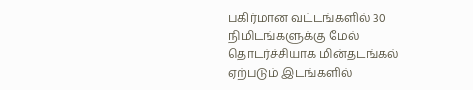பகிர்மான வட்டங்களில் 30 நிமிடங்களுக்கு மேல் தொடர்ச்சியாக மின்தடங்கல் ஏற்படும் இடங்களில்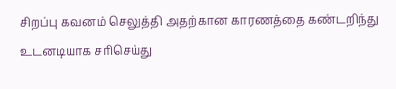சிறப்பு கவனம் செலுத்தி அதற்கான காரணத்தை கண்டறிந்து உடனடியாக சரிசெய்து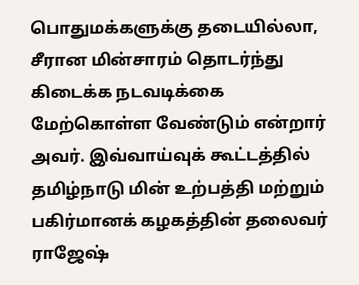பொதுமக்களுக்கு தடையில்லா, சீரான மின்சாரம் தொடர்ந்து கிடைக்க நடவடிக்கை மேற்கொள்ள வேண்டும் என்றார் அவர். இவ்வாய்வுக் கூட்டத்தில் தமிழ்நாடு மின் உற்பத்தி மற்றும் பகிர்மானக் கழகத்தின் தலைவர் ராஜேஷ்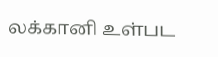லக்கானி உள்பட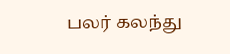பலர் கலந்து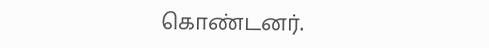கொண்டனர்.